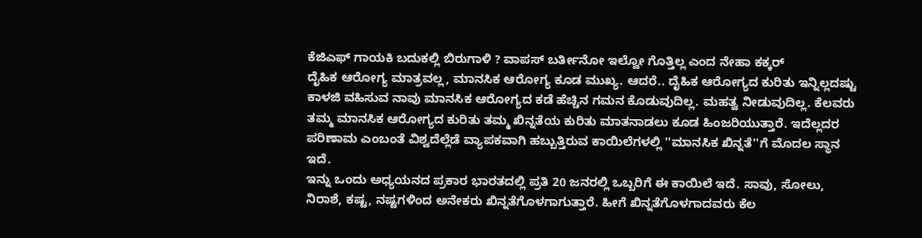ಕೆಜಿಎಫ್ ಗಾಯಕಿ ಬದುಕಲ್ಲಿ ಬಿರುಗಾಳಿ ? ವಾಪಸ್ ಬರ್ತೀನೋ ಇಲ್ವೋ ಗೊತ್ತಿಲ್ಲ ಎಂದ ನೇಹಾ ಕಕ್ಕರ್
ದೈಹಿಕ ಆರೋಗ್ಯ ಮಾತ್ರವಲ್ಲ, ಮಾನಸಿಕ ಆರೋಗ್ಯ ಕೂಡ ಮುಖ್ಯ. ಆದರೆ.. ದೈಹಿಕ ಆರೋಗ್ಯದ ಕುರಿತು ಇನ್ನಿಲ್ಲದಷ್ಟು ಕಾಳಜಿ ವಹಿಸುವ ನಾವು ಮಾನಸಿಕ ಆರೋಗ್ಯದ ಕಡೆ ಹೆಚ್ಚಿನ ಗಮನ ಕೊಡುವುದಿಲ್ಲ. ಮಹತ್ವ ನೀಡುವುದಿಲ್ಲ. ಕೆಲವರು ತಮ್ಮ ಮಾನಸಿಕ ಆರೋಗ್ಯದ ಕುರಿತು ತಮ್ಮ ಖಿನ್ನತೆಯ ಕುರಿತು ಮಾತನಾಡಲು ಕೂಡ ಹಿಂಜರಿಯುತ್ತಾರೆ. ಇದೆಲ್ಲದರ ಪರಿಣಾಮ ಎಂಬಂತೆ ವಿಶ್ವದೆಲ್ಲೆಡೆ ವ್ಯಾಪಕವಾಗಿ ಹಬ್ಬುತ್ತಿರುವ ಕಾಯಿಲೆಗಳಲ್ಲಿ ''ಮಾನಸಿಕ ಖಿನ್ನತೆ''ಗೆ ಮೊದಲ ಸ್ಥಾನ ಇದೆ.
ಇನ್ನು ಒಂದು ಅಧ್ಯಯನದ ಪ್ರಕಾರ ಭಾರತದಲ್ಲಿ ಪ್ರತಿ 20 ಜನರಲ್ಲಿ ಒಬ್ಬರಿಗೆ ಈ ಕಾಯಿಲೆ ಇದೆ. ಸಾವು, ಸೋಲು, ನಿರಾಶೆ, ಕಷ್ಟ, ನಷ್ಟಗಳಿಂದ ಅನೇಕರು ಖಿನ್ನತೆಗೊಳಗಾಗುತ್ತಾರೆ. ಹೀಗೆ ಖಿನ್ನತೆಗೊಳಗಾದವರು ಕೆಲ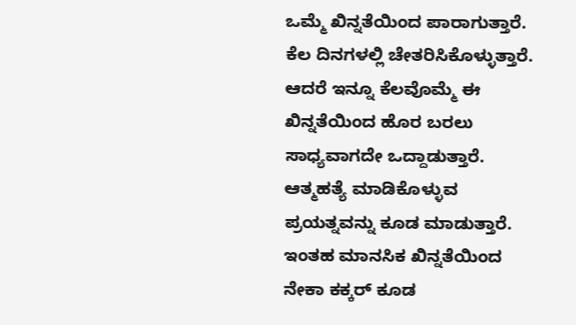ಒಮ್ಮೆ ಖಿನ್ನತೆಯಿಂದ ಪಾರಾಗುತ್ತಾರೆ. ಕೆಲ ದಿನಗಳಲ್ಲಿ ಚೇತರಿಸಿಕೊಳ್ಳುತ್ತಾರೆ. ಆದರೆ ಇನ್ನೂ ಕೆಲವೊಮ್ಮೆ ಈ ಖಿನ್ನತೆಯಿಂದ ಹೊರ ಬರಲು ಸಾಧ್ಯವಾಗದೇ ಒದ್ದಾಡುತ್ತಾರೆ. ಆತ್ಮಹತ್ಯೆ ಮಾಡಿಕೊಳ್ಳುವ ಪ್ರಯತ್ನವನ್ನು ಕೂಡ ಮಾಡುತ್ತಾರೆ. ಇಂತಹ ಮಾನಸಿಕ ಖಿನ್ನತೆಯಿಂದ ನೇಕಾ ಕಕ್ಕರ್ ಕೂಡ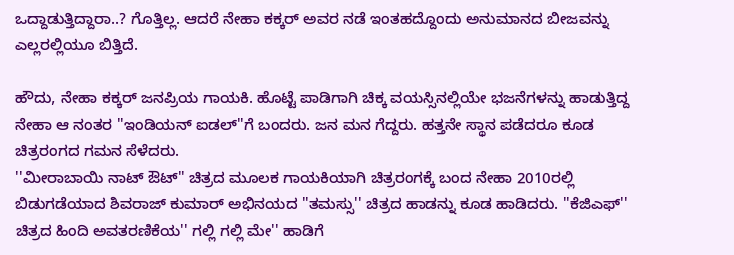ಒದ್ದಾಡುತ್ತಿದ್ದಾರಾ..? ಗೊತ್ತಿಲ್ಲ. ಆದರೆ ನೇಹಾ ಕಕ್ಕರ್ ಅವರ ನಡೆ ಇಂತಹದ್ದೊಂದು ಅನುಮಾನದ ಬೀಜವನ್ನು ಎಲ್ಲರಲ್ಲಿಯೂ ಬಿತ್ತಿದೆ.

ಹೌದು, ನೇಹಾ ಕಕ್ಕರ್ ಜನಪ್ರಿಯ ಗಾಯಕಿ. ಹೊಟ್ಟೆ ಪಾಡಿಗಾಗಿ ಚಿಕ್ಕ ವಯಸ್ಸಿನಲ್ಲಿಯೇ ಭಜನೆಗಳನ್ನು ಹಾಡುತ್ತಿದ್ದ ನೇಹಾ ಆ ನಂತರ ''ಇಂಡಿಯನ್ ಐಡಲ್''ಗೆ ಬಂದರು. ಜನ ಮನ ಗೆದ್ದರು. ಹತ್ತನೇ ಸ್ಥಾನ ಪಡೆದರೂ ಕೂಡ ಚಿತ್ರರಂಗದ ಗಮನ ಸೆಳೆದರು.
''ಮೀರಾಬಾಯಿ ನಾಟ್ ಔಟ್'' ಚಿತ್ರದ ಮೂಲಕ ಗಾಯಕಿಯಾಗಿ ಚಿತ್ರರಂಗಕ್ಕೆ ಬಂದ ನೇಹಾ 2010ರಲ್ಲಿ ಬಿಡುಗಡೆಯಾದ ಶಿವರಾಜ್ ಕುಮಾರ್ ಅಭಿನಯದ ''ತಮಸ್ಸು'' ಚಿತ್ರದ ಹಾಡನ್ನು ಕೂಡ ಹಾಡಿದರು. ''ಕೆಜಿಎಫ್'' ಚಿತ್ರದ ಹಿಂದಿ ಅವತರಣಿಕೆಯ'' ಗಲ್ಲಿ ಗಲ್ಲಿ ಮೇ'' ಹಾಡಿಗೆ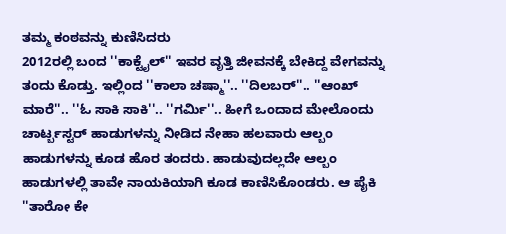ತಮ್ಮ ಕಂಠವನ್ನು ಕುಣಿಸಿದರು
2012ರಲ್ಲಿ ಬಂದ ''ಕಾಕ್ಟೈಲ್'' ಇವರ ವೃತ್ತಿ ಜೀವನಕ್ಕೆ ಬೇಕಿದ್ದ ವೇಗವನ್ನು ತಂದು ಕೊಡ್ತು. ಇಲ್ಲಿಂದ ''ಕಾಲಾ ಚಷ್ಮಾ''.. ''ದಿಲಬರ್''.. ''ಆಂಖ್ ಮಾರೆ''.. ''ಓ ಸಾಕಿ ಸಾಕಿ''.. ''ಗರ್ಮಿ''.. ಹೀಗೆ ಒಂದಾದ ಮೇಲೊಂದು ಚಾರ್ಟ್ಬಸ್ಟರ್ ಹಾಡುಗಳನ್ನು ನೀಡಿದ ನೇಹಾ ಹಲವಾರು ಆಲ್ಬಂ ಹಾಡುಗಳನ್ನು ಕೂಡ ಹೊರ ತಂದರು. ಹಾಡುವುದಲ್ಲದೇ ಆಲ್ಬಂ ಹಾಡುಗಳಲ್ಲಿ ತಾವೇ ನಾಯಕಿಯಾಗಿ ಕೂಡ ಕಾಣಿಸಿಕೊಂಡರು. ಆ ಪೈಕಿ ''ತಾರೋ ಕೇ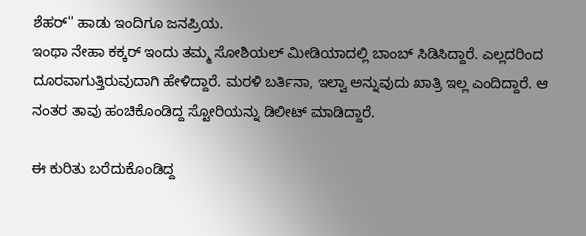ಶೆಹರ್'' ಹಾಡು ಇಂದಿಗೂ ಜನಪ್ರಿಯ.
ಇಂಥಾ ನೇಹಾ ಕಕ್ಕರ್ ಇಂದು ತಮ್ಮ ಸೋಶಿಯಲ್ ಮೀಡಿಯಾದಲ್ಲಿ ಬಾಂಬ್ ಸಿಡಿಸಿದ್ದಾರೆ. ಎಲ್ಲದರಿಂದ ದೂರವಾಗುತ್ತಿರುವುದಾಗಿ ಹೇಳಿದ್ದಾರೆ. ಮರಳಿ ಬರ್ತಿನಾ, ಇಲ್ವಾ ಅನ್ನುವುದು ಖಾತ್ರಿ ಇಲ್ಲ ಎಂದಿದ್ದಾರೆ. ಆ ನಂತರ ತಾವು ಹಂಚಿಕೊಂಡಿದ್ದ ಸ್ಟೋರಿಯನ್ನು ಡಿಲೀಟ್ ಮಾಡಿದ್ದಾರೆ.

ಈ ಕುರಿತು ಬರೆದುಕೊಂಡಿದ್ದ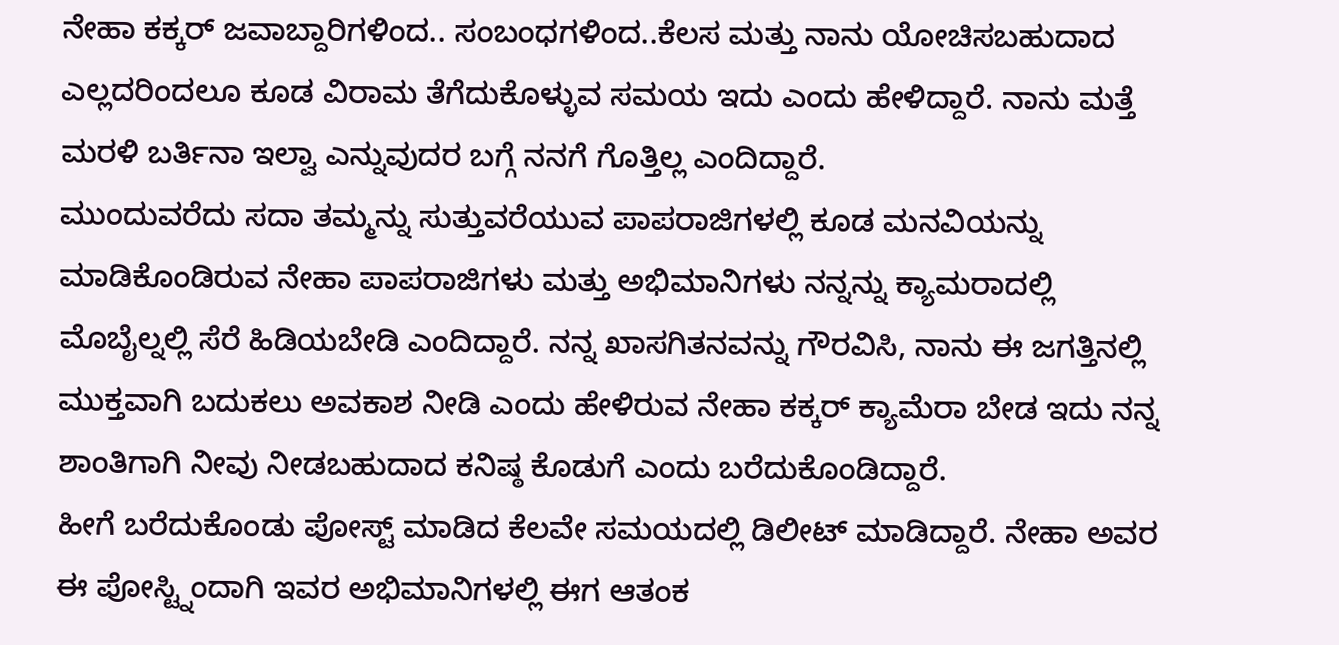ನೇಹಾ ಕಕ್ಕರ್ ಜವಾಬ್ದಾರಿಗಳಿಂದ.. ಸಂಬಂಧಗಳಿಂದ..ಕೆಲಸ ಮತ್ತು ನಾನು ಯೋಚಿಸಬಹುದಾದ ಎಲ್ಲದರಿಂದಲೂ ಕೂಡ ವಿರಾಮ ತೆಗೆದುಕೊಳ್ಳುವ ಸಮಯ ಇದು ಎಂದು ಹೇಳಿದ್ದಾರೆ. ನಾನು ಮತ್ತೆ ಮರಳಿ ಬರ್ತಿನಾ ಇಲ್ವಾ ಎನ್ನುವುದರ ಬಗ್ಗೆ ನನಗೆ ಗೊತ್ತಿಲ್ಲ ಎಂದಿದ್ದಾರೆ.
ಮುಂದುವರೆದು ಸದಾ ತಮ್ಮನ್ನು ಸುತ್ತುವರೆಯುವ ಪಾಪರಾಜಿಗಳಲ್ಲಿ ಕೂಡ ಮನವಿಯನ್ನು ಮಾಡಿಕೊಂಡಿರುವ ನೇಹಾ ಪಾಪರಾಜಿಗಳು ಮತ್ತು ಅಭಿಮಾನಿಗಳು ನನ್ನನ್ನು ಕ್ಯಾಮರಾದಲ್ಲಿ ಮೊಬೈಲ್ನಲ್ಲಿ ಸೆರೆ ಹಿಡಿಯಬೇಡಿ ಎಂದಿದ್ದಾರೆ. ನನ್ನ ಖಾಸಗಿತನವನ್ನು ಗೌರವಿಸಿ, ನಾನು ಈ ಜಗತ್ತಿನಲ್ಲಿ ಮುಕ್ತವಾಗಿ ಬದುಕಲು ಅವಕಾಶ ನೀಡಿ ಎಂದು ಹೇಳಿರುವ ನೇಹಾ ಕಕ್ಕರ್ ಕ್ಯಾಮೆರಾ ಬೇಡ ಇದು ನನ್ನ ಶಾಂತಿಗಾಗಿ ನೀವು ನೀಡಬಹುದಾದ ಕನಿಷ್ಠ ಕೊಡುಗೆ ಎಂದು ಬರೆದುಕೊಂಡಿದ್ದಾರೆ.
ಹೀಗೆ ಬರೆದುಕೊಂಡು ಪೋಸ್ಟ್ ಮಾಡಿದ ಕೆಲವೇ ಸಮಯದಲ್ಲಿ ಡಿಲೀಟ್ ಮಾಡಿದ್ದಾರೆ. ನೇಹಾ ಅವರ ಈ ಪೋಸ್ಟ್ನಿಂದಾಗಿ ಇವರ ಅಭಿಮಾನಿಗಳಲ್ಲಿ ಈಗ ಆತಂಕ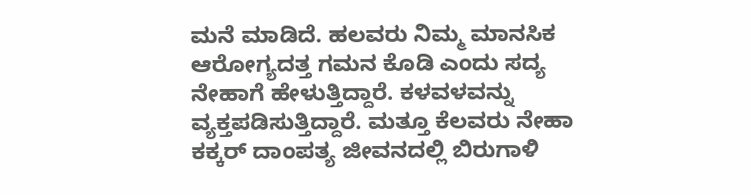ಮನೆ ಮಾಡಿದೆ. ಹಲವರು ನಿಮ್ಮ ಮಾನಸಿಕ ಆರೋಗ್ಯದತ್ತ ಗಮನ ಕೊಡಿ ಎಂದು ಸದ್ಯ ನೇಹಾಗೆ ಹೇಳುತ್ತಿದ್ದಾರೆ. ಕಳವಳವನ್ನು ವ್ಯಕ್ತಪಡಿಸುತ್ತಿದ್ದಾರೆ. ಮತ್ತೂ ಕೆಲವರು ನೇಹಾ ಕಕ್ಕರ್ ದಾಂಪತ್ಯ ಜೀವನದಲ್ಲಿ ಬಿರುಗಾಳಿ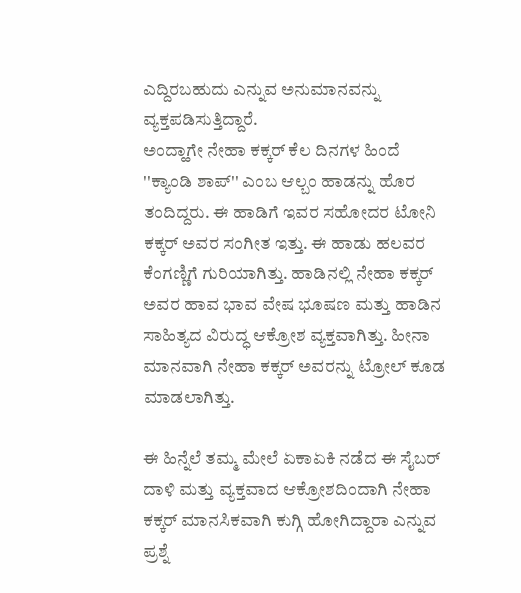ಎದ್ದಿರಬಹುದು ಎನ್ನುವ ಅನುಮಾನವನ್ನು ವ್ಯಕ್ತಪಡಿಸುತ್ತಿದ್ದಾರೆ.
ಅಂದ್ಹಾಗೇ ನೇಹಾ ಕಕ್ಕರ್ ಕೆಲ ದಿನಗಳ ಹಿಂದೆ ''ಕ್ಯಾಂಡಿ ಶಾಪ್'' ಎಂಬ ಆಲ್ಬಂ ಹಾಡನ್ನು ಹೊರ ತಂದಿದ್ದರು. ಈ ಹಾಡಿಗೆ ಇವರ ಸಹೋದರ ಟೋನಿ ಕಕ್ಕರ್ ಅವರ ಸಂಗೀತ ಇತ್ತು. ಈ ಹಾಡು ಹಲವರ ಕೆಂಗಣ್ಣಿಗೆ ಗುರಿಯಾಗಿತ್ತು. ಹಾಡಿನಲ್ಲಿ ನೇಹಾ ಕಕ್ಕರ್ ಅವರ ಹಾವ ಭಾವ ವೇಷ ಭೂಷಣ ಮತ್ತು ಹಾಡಿನ ಸಾಹಿತ್ಯದ ವಿರುದ್ಧ ಆಕ್ರೋಶ ವ್ಯಕ್ತವಾಗಿತ್ತು. ಹೀನಾ ಮಾನವಾಗಿ ನೇಹಾ ಕಕ್ಕರ್ ಅವರನ್ನು ಟ್ರೋಲ್ ಕೂಡ ಮಾಡಲಾಗಿತ್ತು.

ಈ ಹಿನ್ನೆಲೆ ತಮ್ಮ ಮೇಲೆ ಏಕಾಏಕಿ ನಡೆದ ಈ ಸೈಬರ್ ದಾಳಿ ಮತ್ತು ವ್ಯಕ್ತವಾದ ಆಕ್ರೋಶದಿಂದಾಗಿ ನೇಹಾ ಕಕ್ಕರ್ ಮಾನಸಿಕವಾಗಿ ಕುಗ್ಗಿ ಹೋಗಿದ್ದಾರಾ ಎನ್ನುವ ಪ್ರಶ್ನೆ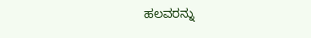ಹಲವರನ್ನು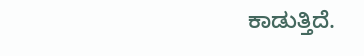ಕಾಡುತ್ತಿದೆ.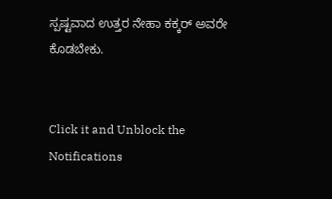ಸ್ಪಷ್ಟವಾದ ಉತ್ತರ ನೇಹಾ ಕಕ್ಕರ್ ಅವರೇ ಕೊಡಬೇಕು.


Click it and Unblock the Notifications